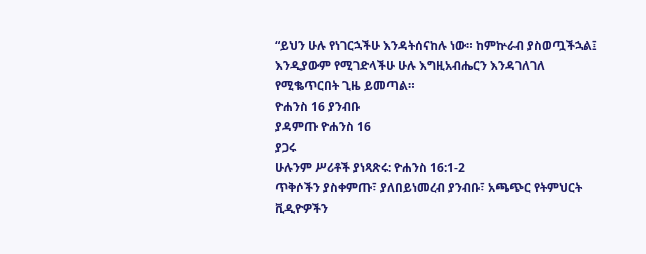“ይህን ሁሉ የነገርኋችሁ እንዳትሰናከሉ ነው። ከምኵራብ ያስወጧችኋል፤ እንዲያውም የሚገድላችሁ ሁሉ እግዚአብሔርን እንዳገለገለ የሚቈጥርበት ጊዜ ይመጣል።
ዮሐንስ 16 ያንብቡ
ያዳምጡ ዮሐንስ 16
ያጋሩ
ሁሉንም ሥሪቶች ያነጻጽሩ: ዮሐንስ 16:1-2
ጥቅሶችን ያስቀምጡ፣ ያለበይነመረብ ያንብቡ፣ አጫጭር የትምህርት ቪዲዮዎችን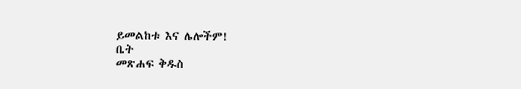ይመልከቱ እና ሌሎችም!
ቤት
መጽሐፍ ቅዱስ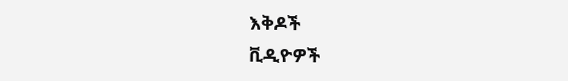እቅዶች
ቪዲዮዎች